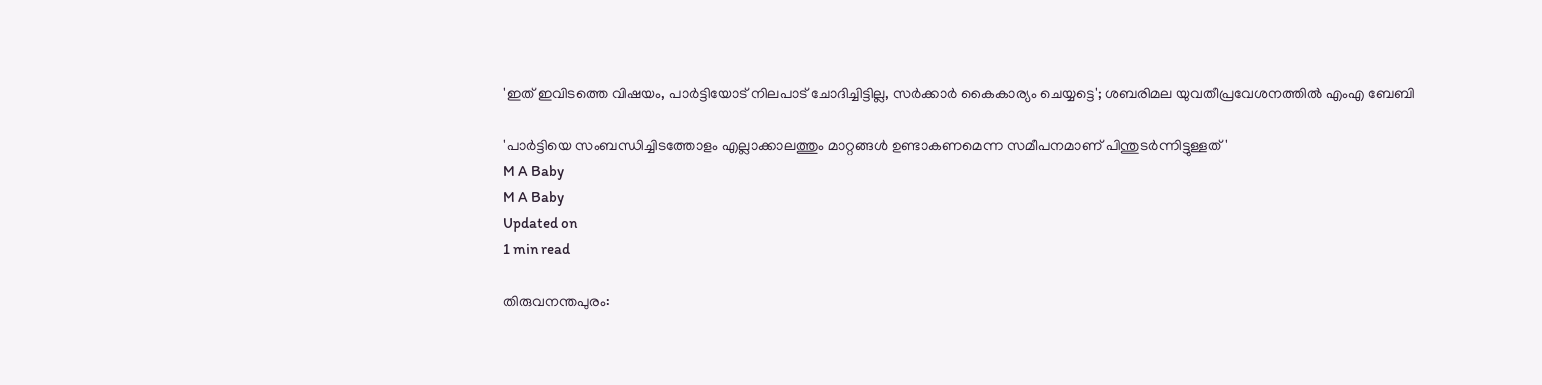'ഇത് ഇവിടത്തെ വിഷയം, പാര്‍ട്ടിയോട് നിലപാട് ചോദിച്ചിട്ടില്ല, സര്‍ക്കാര്‍ കൈകാര്യം ചെയ്യട്ടെ'; ശബരിമല യുവതീപ്രവേശനത്തില്‍ എംഎ ബേബി

'പാര്‍ട്ടിയെ സംബന്ധിച്ചിടത്തോളം എല്ലാക്കാലത്തും മാറ്റങ്ങള്‍ ഉണ്ടാകണമെന്ന സമീപനമാണ് പിന്തുടര്‍ന്നിട്ടുള്ളത്'
M A Baby
M A Baby
Updated on
1 min read

തിരുവനന്തപുരം: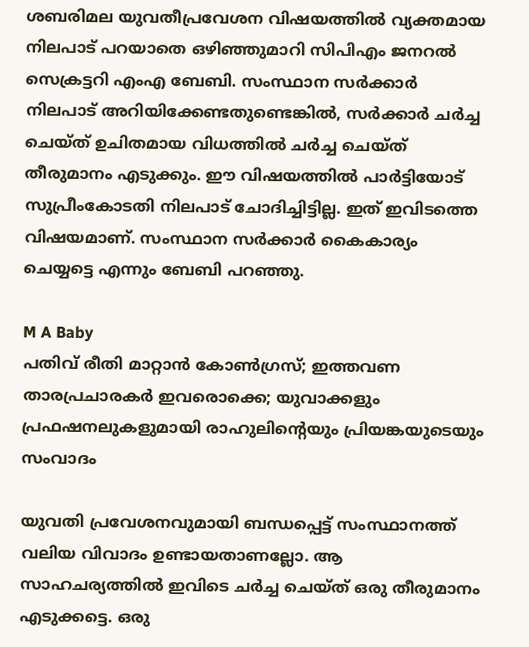ശബരിമല യുവതീപ്രവേശന വിഷയത്തില്‍ വ്യക്തമായ നിലപാട് പറയാതെ ഒഴിഞ്ഞുമാറി സിപിഎം ജനറല്‍ സെക്രട്ടറി എംഎ ബേബി. സംസ്ഥാന സര്‍ക്കാര്‍ നിലപാട് അറിയിക്കേണ്ടതുണ്ടെങ്കില്‍, സര്‍ക്കാര്‍ ചര്‍ച്ച ചെയ്ത് ഉചിതമായ വിധത്തില്‍ ചര്‍ച്ച ചെയ്ത് തീരുമാനം എടുക്കും. ഈ വിഷയത്തില്‍ പാര്‍ട്ടിയോട് സുപ്രീംകോടതി നിലപാട് ചോദിച്ചിട്ടില്ല. ഇത് ഇവിടത്തെ വിഷയമാണ്. സംസ്ഥാന സര്‍ക്കാര്‍ കൈകാര്യം ചെയ്യട്ടെ എന്നും ബേബി പറഞ്ഞു.

M A Baby
പതിവ് രീതി മാറ്റാന്‍ കോണ്‍ഗ്രസ്; ഇത്തവണ താരപ്രചാരകര്‍ ഇവരൊക്കെ; യുവാക്കളും പ്രഫഷനലുകളുമായി രാഹുലിന്റെയും പ്രിയങ്കയുടെയും സംവാദം

യുവതി പ്രവേശനവുമായി ബന്ധപ്പെട്ട് സംസ്ഥാനത്ത് വലിയ വിവാദം ഉണ്ടായതാണല്ലോ. ആ സാഹചര്യത്തില്‍ ഇവിടെ ചര്‍ച്ച ചെയ്ത് ഒരു തീരുമാനം എടുക്കട്ടെ. ഒരു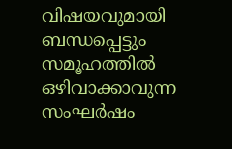വിഷയവുമായി ബന്ധപ്പെട്ടും സമൂഹത്തില്‍ ഒഴിവാക്കാവുന്ന സംഘര്‍ഷം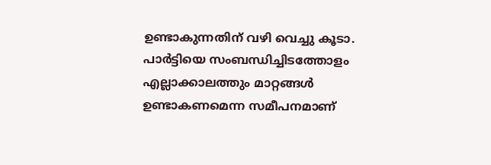ഉണ്ടാകുന്നതിന് വഴി വെച്ചു കൂടാ. പാര്‍ട്ടിയെ സംബന്ധിച്ചിടത്തോളം എല്ലാക്കാലത്തും മാറ്റങ്ങള്‍ ഉണ്ടാകണമെന്ന സമീപനമാണ്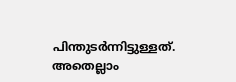പിന്തുടര്‍ന്നിട്ടുള്ളത്. അതെല്ലാം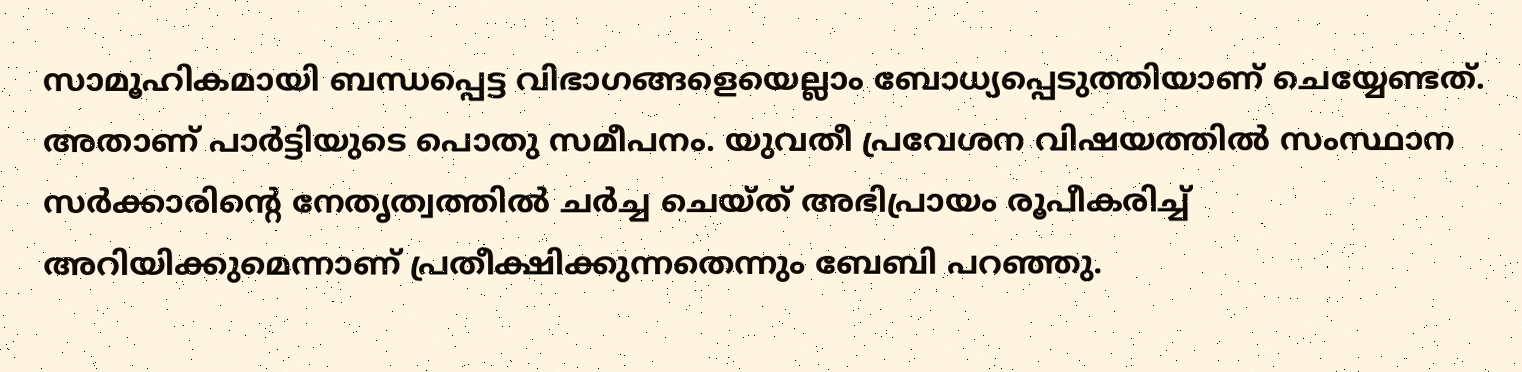സാമൂഹികമായി ബന്ധപ്പെട്ട വിഭാഗങ്ങളെയെല്ലാം ബോധ്യപ്പെടുത്തിയാണ് ചെയ്യേണ്ടത്. അതാണ് പാര്‍ട്ടിയുടെ പൊതു സമീപനം. യുവതീ പ്രവേശന വിഷയത്തില്‍ സംസ്ഥാന സര്‍ക്കാരിന്റെ നേതൃത്വത്തില്‍ ചര്‍ച്ച ചെയ്ത് അഭിപ്രായം രൂപീകരിച്ച് അറിയിക്കുമെന്നാണ് പ്രതീക്ഷിക്കുന്നതെന്നും ബേബി പറഞ്ഞു.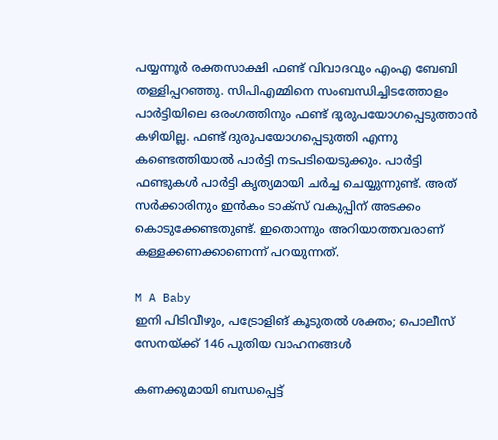പയ്യന്നൂര്‍ രക്തസാക്ഷി ഫണ്ട് വിവാദവും എംഎ ബേബി തള്ളിപ്പറഞ്ഞു. സിപിഎമ്മിനെ സംബന്ധിച്ചിടത്തോളം പാര്‍ട്ടിയിലെ ഒരംഗത്തിനും ഫണ്ട് ദുരുപയോഗപ്പെടുത്താന്‍ കഴിയില്ല. ഫണ്ട് ദുരുപയോഗപ്പെടുത്തി എന്നു കണ്ടെത്തിയാല്‍ പാര്‍ട്ടി നടപടിയെടുക്കും. പാര്‍ട്ടി ഫണ്ടുകള്‍ പാര്‍ട്ടി കൃത്യമായി ചര്‍ച്ച ചെയ്യുന്നുണ്ട്. അത് സര്‍ക്കാരിനും ഇന്‍കം ടാക്‌സ് വകുപ്പിന് അടക്കം കൊടുക്കേണ്ടതുണ്ട്. ഇതൊന്നും അറിയാത്തവരാണ് കള്ളക്കണക്കാണെന്ന് പറയുന്നത്.

M A Baby
ഇനി പിടിവീഴും, പട്രോളിങ് കൂടുതല്‍ ശക്തം; പൊലീസ് സേനയ്ക്ക് 146 പുതിയ വാഹനങ്ങള്‍

കണക്കുമായി ബന്ധപ്പെട്ട്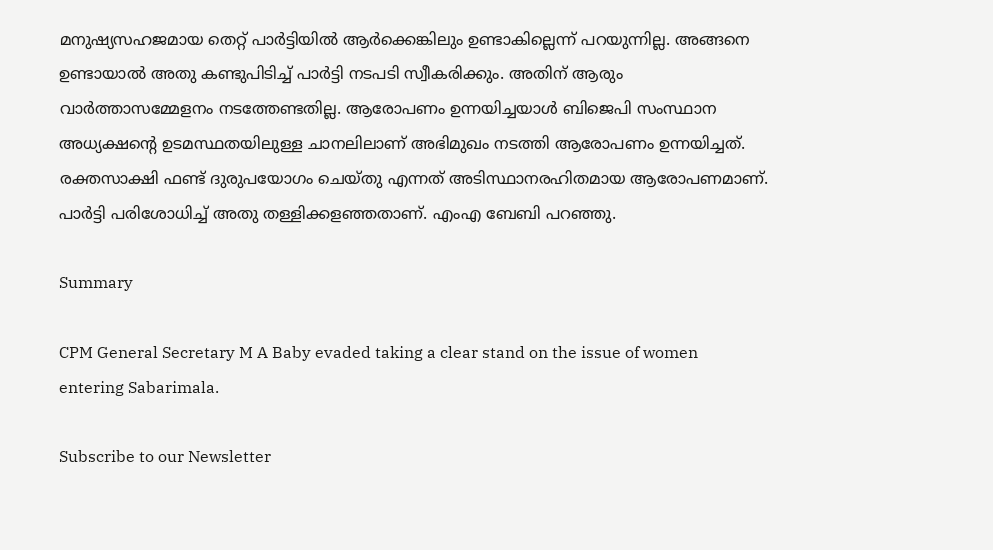മനുഷ്യസഹജമായ തെറ്റ് പാര്‍ട്ടിയില്‍ ആര്‍ക്കെങ്കിലും ഉണ്ടാകില്ലെന്ന് പറയുന്നില്ല. അങ്ങനെ ഉണ്ടായാല്‍ അതു കണ്ടുപിടിച്ച് പാര്‍ട്ടി നടപടി സ്വീകരിക്കും. അതിന് ആരും വാര്‍ത്താസമ്മേളനം നടത്തേണ്ടതില്ല. ആരോപണം ഉന്നയിച്ചയാള്‍ ബിജെപി സംസ്ഥാന അധ്യക്ഷന്റെ ഉടമസ്ഥതയിലുള്ള ചാനലിലാണ് അഭിമുഖം നടത്തി ആരോപണം ഉന്നയിച്ചത്. രക്തസാക്ഷി ഫണ്ട് ദുരുപയോഗം ചെയ്തു എന്നത് അടിസ്ഥാനരഹിതമായ ആരോപണമാണ്. പാര്‍ട്ടി പരിശോധിച്ച് അതു തള്ളിക്കളഞ്ഞതാണ്. എംഎ ബേബി പറഞ്ഞു.

Summary

CPM General Secretary M A Baby evaded taking a clear stand on the issue of women entering Sabarimala.

Subscribe to our Newsletter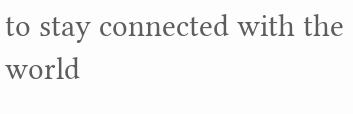to stay connected with the world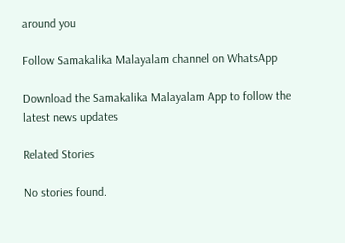around you

Follow Samakalika Malayalam channel on WhatsApp

Download the Samakalika Malayalam App to follow the latest news updates

Related Stories

No stories found.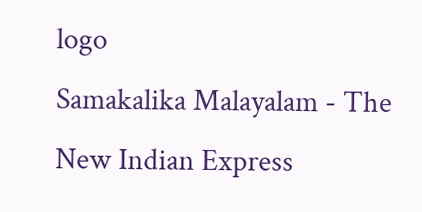logo
Samakalika Malayalam - The New Indian Express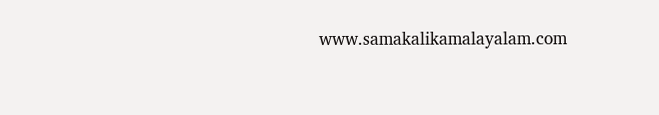www.samakalikamalayalam.com